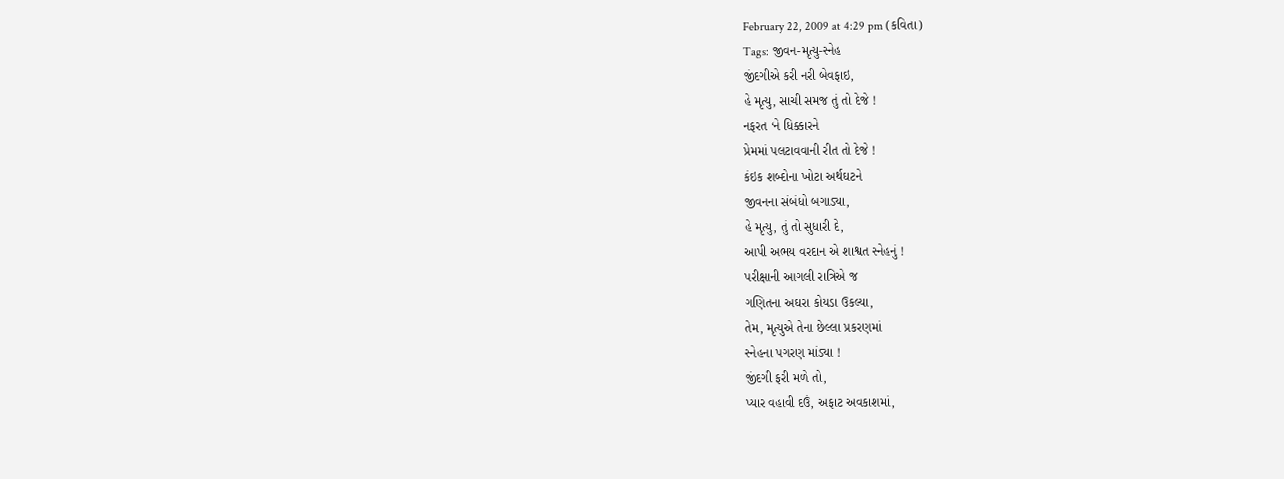February 22, 2009 at 4:29 pm (કવિતા)
Tags: જીવન-મૃત્યુ-સ્નેહ
જીંદગીએ કરી નરી બેવફાઇ,
હે મૃત્યુ, સાચી સમજ તું તો દેજે !
નફરત ‘ને ધિક્કારને
પ્રેમમાં પલટાવવાની રીત તો દેજે !
કંઇક શબ્દોના ખોટા અર્થઘટને
જીવનના સંબંધો બગાડ્યા,
હે મૃત્યુ, તું તો સુધારી દે,
આપી અભય વરદાન એ શાશ્વત સ્નેહનું !
પરીક્ષાની આગલી રાત્રિએ જ
ગણિતના અઘરા કોયડા ઉકલ્યા,
તેમ, મૃત્યુએ તેના છેલ્લા પ્રકરણમાં
સ્નેહના પગરણ માંડ્યા !
જીંદગી ફરી મળે તો,
પ્યાર વહાવી દઉં, અફાટ અવકાશમાં,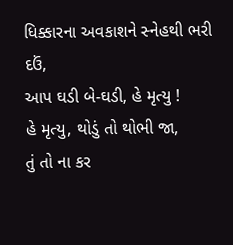ધિક્કારના અવકાશને સ્નેહથી ભરી દઉં,
આપ ઘડી બે-ઘડી, હે મૃત્યુ !
હે મૃત્યુ, થોડું તો થોભી જા,
તું તો ના કર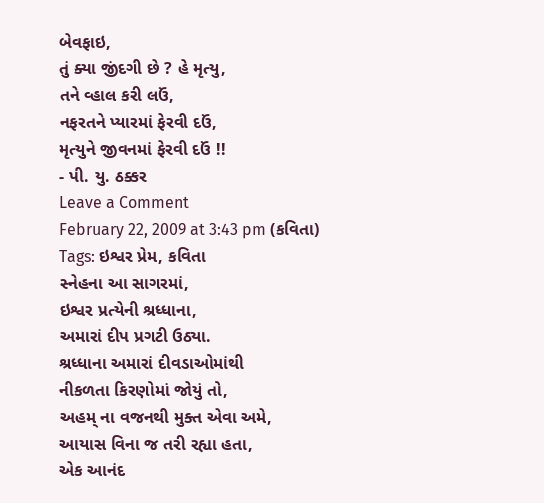બેવફાઇ,
તું ક્યા જીંદગી છે ? હે મૃત્યુ,
તને વ્હાલ કરી લઉં,
નફરતને પ્યારમાં ફેરવી દઉં,
મૃત્યુને જીવનમાં ફેરવી દઉં !!
- પી. યુ. ઠક્કર
Leave a Comment
February 22, 2009 at 3:43 pm (કવિતા)
Tags: ઇશ્વર પ્રેમ, કવિતા
સ્નેહના આ સાગરમાં,
ઇશ્વર પ્રત્યેની શ્રધ્ધાના,
અમારાં દીપ પ્રગટી ઉઠ્યા.
શ્રધ્ધાના અમારાં દીવડાઓમાંથી
નીકળતા કિરણોમાં જોયું તો,
અહમ્ ના વજનથી મુક્ત એવા અમે,
આયાસ વિના જ તરી રહ્યા હતા,
એક આનંદ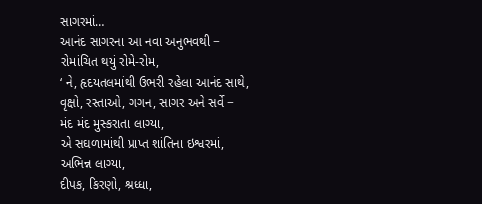સાગરમાં…
આનંદ સાગરના આ નવા અનુભવથી −
રોમાંચિત થયું રોમે-રોમ,
‘ ને, હૃદયતલમાંથી ઉભરી રહેલા આનંદ સાથે,
વૃક્ષો, રસ્તાઓ, ગગન, સાગર અને સર્વે −
મંદ મંદ મુસ્કરાતા લાગ્યા,
એ સઘળામાંથી પ્રાપ્ત શાંતિના ઇશ્વરમાં,
અભિન્ન લાગ્યા,
દીપક, કિરણો, શ્રધ્ધા,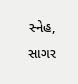સ્નેહ, સાગર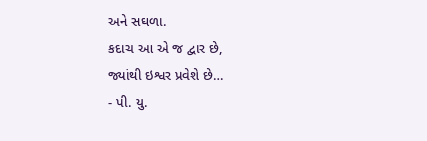અને સઘળા.
કદાચ આ એ જ દ્વાર છે,
જ્યાંથી ઇશ્વર પ્રવેશે છે…
- પી. યુ.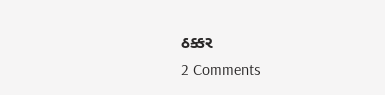ઠક્કર
2 Comments